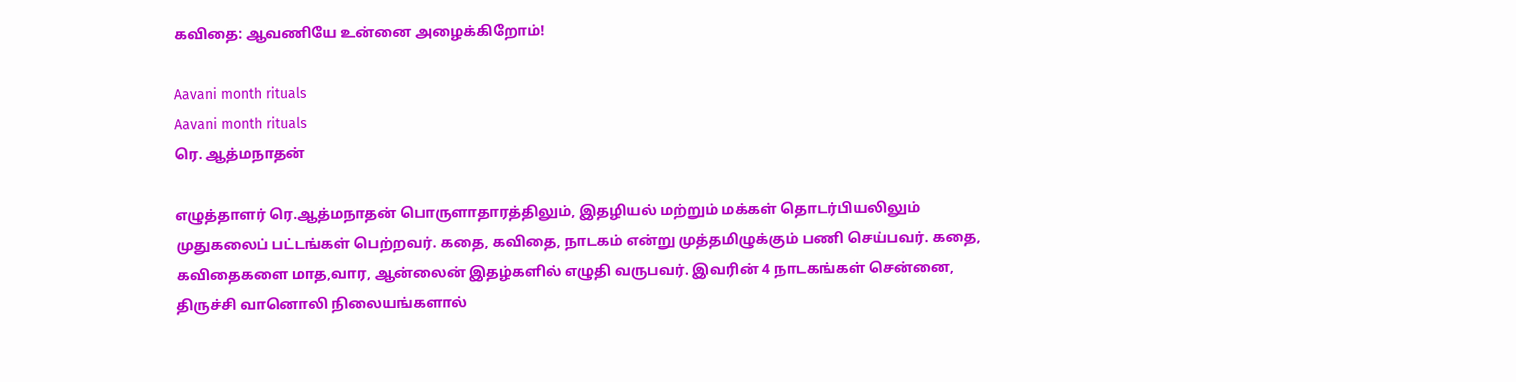கவிதை: ஆவணியே உன்னை அழைக்கிறோம்!

Aavani month rituals
Aavani month rituals
ரெ. ஆத்மநாதன்

எழுத்தாளர் ரெ.ஆத்மநாதன் பொருளாதாரத்திலும், இதழியல் மற்றும் மக்கள் தொடர்பியலிலும் முதுகலைப் பட்டங்கள் பெற்றவர். கதை, கவிதை, நாடகம் என்று முத்தமிழுக்கும் பணி செய்பவர். கதை, கவிதைகளை மாத,வார, ஆன்லைன் இதழ்களில் எழுதி வருபவர். இவரின் 4 நாடகங்கள் சென்னை, திருச்சி வானொலி நிலையங்களால்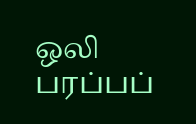ஒலி பரப்பப்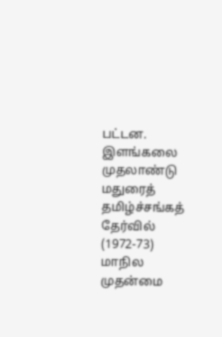பட்டன. இளங்கலை முதலாண்டு மதுரைத் தமிழ்ச்சங்கத் தேர்வில் (1972-73) மாநில முதன்மை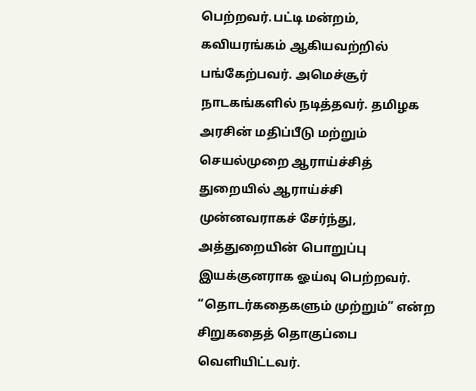பெற்றவர்.பட்டி மன்றம், கவியரங்கம் ஆகியவற்றில் பங்கேற்பவர். அமெச்சூர் நாடகங்களில் நடித்தவர். தமிழக அரசின் மதிப்பீடு மற்றும் செயல்முறை ஆராய்ச்சித் துறையில் ஆராய்ச்சி முன்னவராகச் சேர்ந்து, அத்துறையின் பொறுப்பு இயக்குனராக ஓய்வு பெற்றவர். “தொடர்கதைகளும் முற்றும்” என்ற சிறுகதைத் தொகுப்பை வெளியிட்டவர்.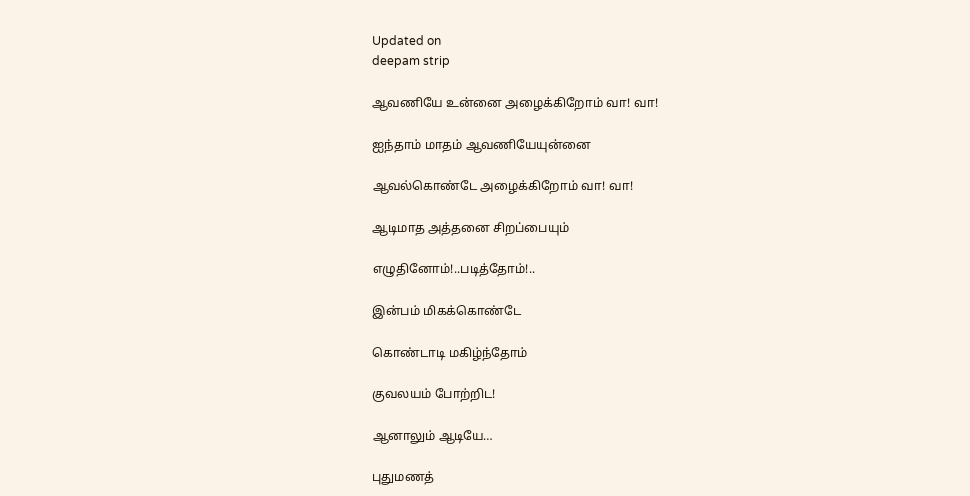Updated on
deepam strip

ஆவணியே உன்னை அழைக்கிறோம் வா! வா!

ஐந்தாம் மாதம் ஆவணியேயுன்னை

ஆவல்கொண்டே அழைக்கிறோம் வா! வா!

ஆடிமாத அத்தனை சிறப்பையும்

எழுதினோம்!..படித்தோம்!..

இன்பம் மிகக்கொண்டே

கொண்டாடி மகிழ்ந்தோம்

குவலயம் போற்றிட!

ஆனாலும் ஆடியே…

புதுமணத்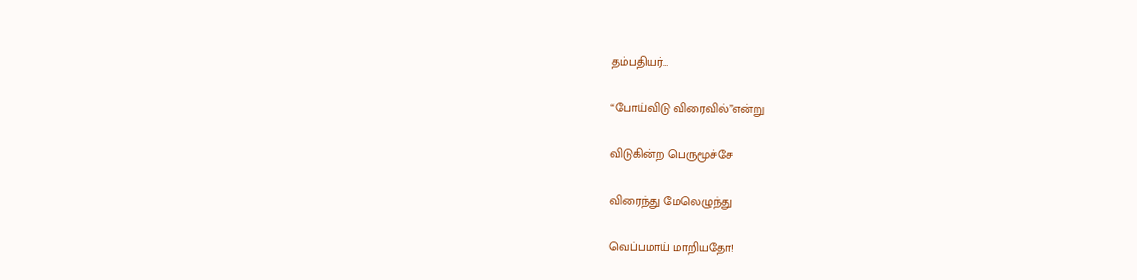தம்பதியர்…

“போய்விடு விரைவில்”என்று

விடுகின்ற பெருமூச்சே

விரைந்து மேலெழுந்து

வெப்பமாய் மாறியதோ!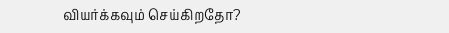வியர்க்கவும் செய்கிறதோ?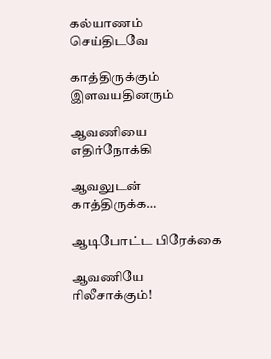கல்யாணம் செய்திடவே

காத்திருக்கும் இளவயதினரும்

ஆவணியை எதிர்நோக்கி

ஆவலுடன் காத்திருக்க…

ஆடிபோட்ட பிரேக்கை

ஆவணியே ரிலீசாக்கும்!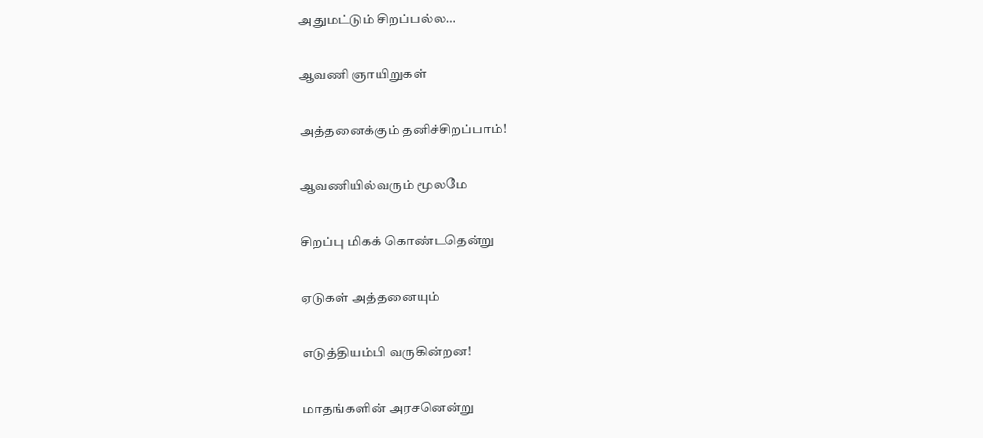அதுமட்டும் சிறப்பல்ல…

ஆவணி ஞாயிறுகள்

அத்தனைக்கும் தனிச்சிறப்பாம்!

ஆவணியில்வரும் மூலமே

சிறப்பு மிகக் கொண்டதென்று

ஏடுகள் அத்தனையும்

எடுத்தியம்பி வருகின்றன!

மாதங்களின் அரசனென்று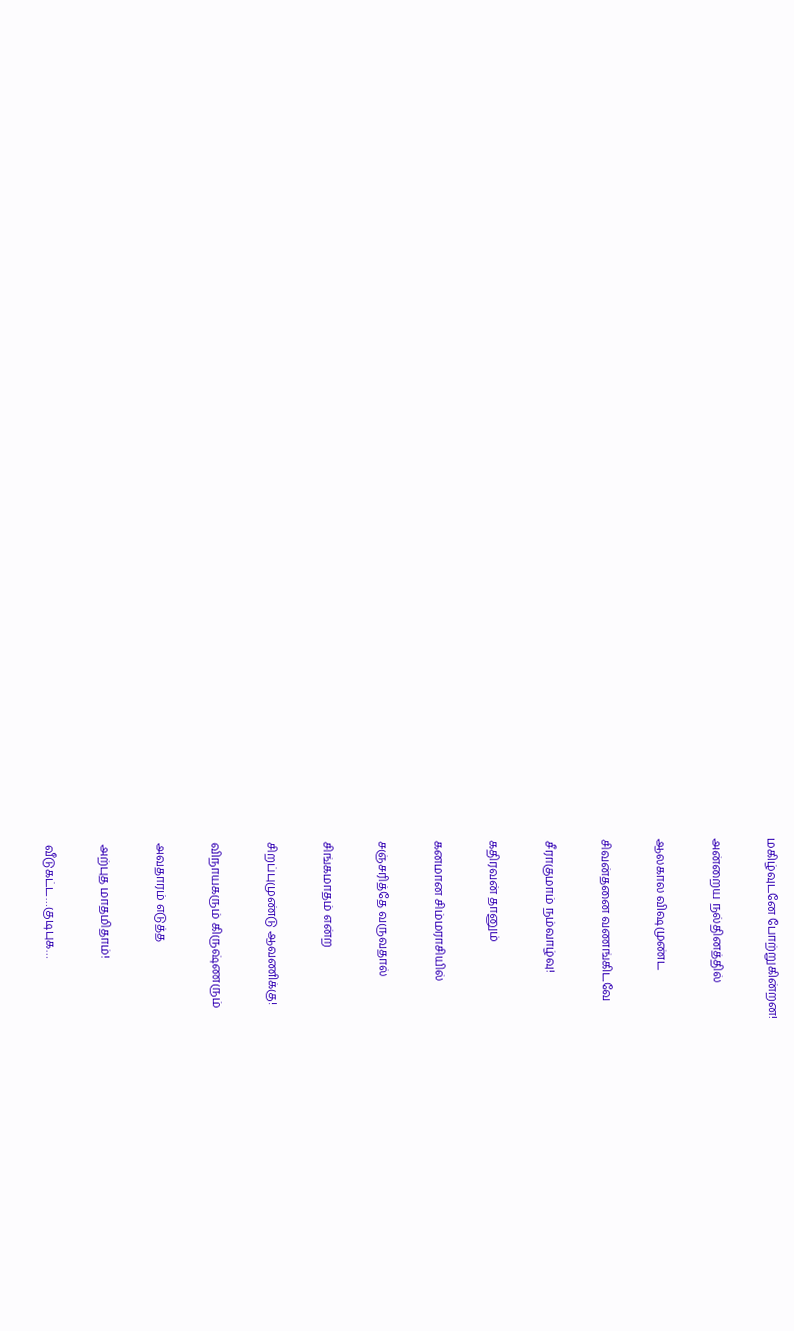மகிழ்வுடனே போற்றுகின்றன!

அன்றைய நல்தினத்தில்

ஆலகால விஷமுண்ட

சிவன்தனை வணங்கிடவே

சீராகுமாம் நம்வாழ்வு!

கதிரவன் தானும்

கனமான சிம்மராசியில்

சஞ்சரித்தே வருவதால்

சிங்கமாதம் என்ற

சிறப்புமுண்டு ஆவணிக்கு!

விநாயகரும் கிருஷ்ணரும்

அவதாரம் எடுத்த

அற்புத மாதமிதாம்!

வீடுகட்ட…குடிபுக…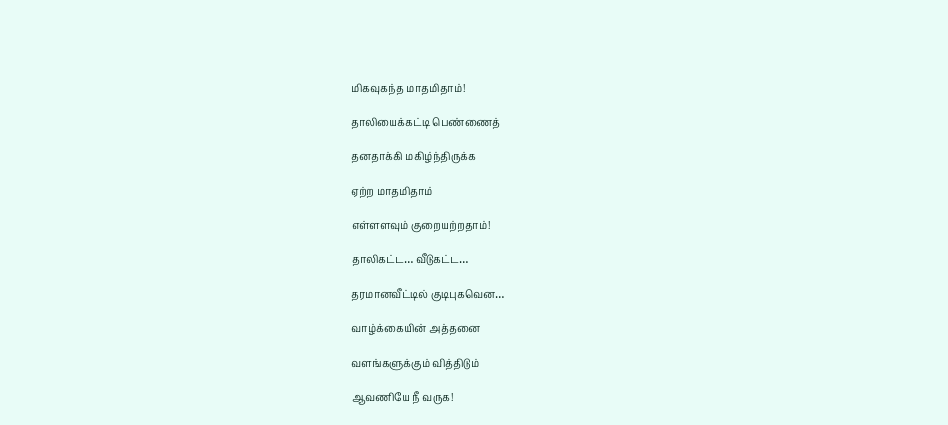மிகவுகந்த மாதமிதாம்!

தாலியைக்கட்டி பெண்ணைத்

தனதாக்கி மகிழ்ந்திருக்க

ஏற்ற மாதமிதாம்

எள்ளளவும் குறையற்றதாம்!

தாலிகட்ட… வீடுகட்ட…

தரமானவீட்டில் குடிபுகவென…

வாழ்க்கையின் அத்தனை

வளங்களுக்கும் வித்திடும்

ஆவணியே நீ வருக!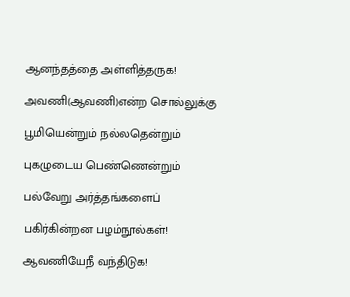ஆனந்தத்தை அள்ளித்தருக!

அவணி(ஆவணி)என்ற சொல்லுக்கு

பூமியென்றும் நல்லதென்றும்

புகழுடைய பெண்ணென்றும்

பல்வேறு அர்த்தங்களைப்

பகிர்கின்றன பழம்நூல்கள்!

ஆவணியேநீ வந்திடுக!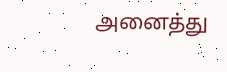அனைத்து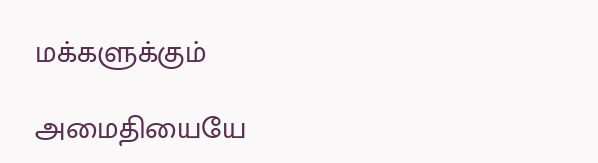மக்களுக்கும்

அமைதியையே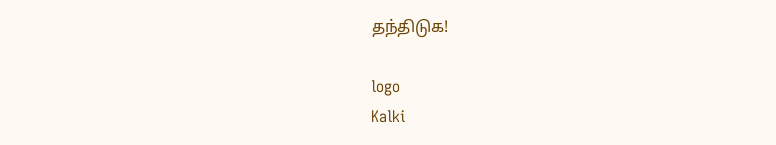தந்திடுக!

logo
Kalki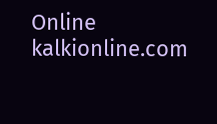Online
kalkionline.com